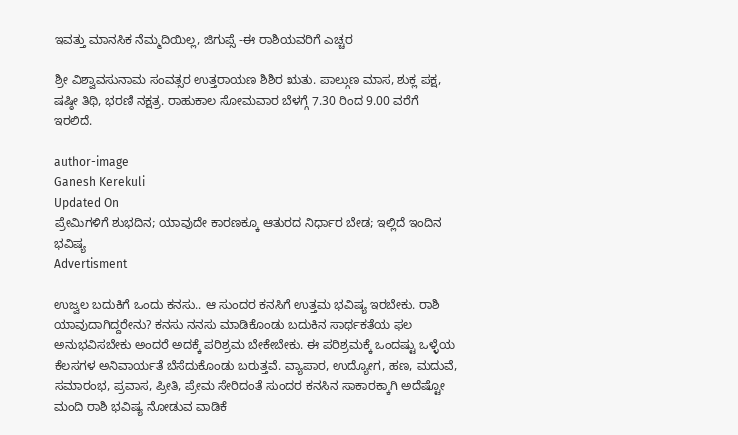ಇವತ್ತು ಮಾನಸಿಕ ನೆಮ್ಮದಿಯಿಲ್ಲ, ಜಿಗುಪ್ಸೆ -ಈ ರಾಶಿಯವರಿಗೆ ಎಚ್ಚರ

ಶ್ರೀ ವಿಶ್ವಾವಸುನಾಮ ಸಂವತ್ಸರ ಉತ್ತರಾಯಣ ಶಿಶಿರ ಋತು. ಪಾಲ್ಗುಣ ಮಾಸ, ಶುಕ್ಲ ಪಕ್ಷ, ಷಷ್ಠೀ ತಿಥಿ, ಭರಣಿ ನಕ್ಷತ್ರ. ರಾಹುಕಾಲ ಸೋಮವಾರ ಬೆಳಗ್ಗೆ 7.30 ರಿಂದ 9.00 ವರೆಗೆ ಇರಲಿದೆ.

author-image
Ganesh Kerekuli
Updated On
ಪ್ರೇಮಿಗಳಿಗೆ ಶುಭದಿನ; ಯಾವುದೇ ಕಾರಣಕ್ಕೂ ಆತುರದ ನಿರ್ಧಾರ ಬೇಡ; ಇಲ್ಲಿದೆ ಇಂದಿನ ಭವಿಷ್ಯ
Advertisment

ಉಜ್ವಲ ಬದುಕಿಗೆ ಒಂದು ಕನಸು.. ಆ ಸುಂದರ ಕನಸಿಗೆ ಉತ್ತಮ ಭವಿಷ್ಯ ಇರಬೇಕು. ರಾಶಿ ಯಾವುದಾಗಿದ್ದರೇನು? ಕನಸು ನನಸು ಮಾಡಿಕೊಂಡು ಬದುಕಿನ ಸಾರ್ಥಕತೆಯ ಫಲ ಅನುಭವಿಸಬೇಕು ಅಂದರೆ ಅದಕ್ಕೆ ಪರಿಶ್ರಮ ಬೇಕೇಬೇಕು. ಈ ಪರಿಶ್ರಮಕ್ಕೆ ಒಂದಷ್ಟು ಒಳ್ಳೆಯ ಕೆಲಸಗಳ ಅನಿವಾರ್ಯತೆ ಬೆಸೆದುಕೊಂಡು ಬರುತ್ತವೆ. ವ್ಯಾಪಾರ, ಉದ್ಯೋಗ, ಹಣ, ಮದುವೆ, ಸಮಾರಂಭ, ಪ್ರವಾಸ, ಪ್ರೀತಿ, ಪ್ರೇಮ ಸೇರಿದಂತೆ ಸುಂದರ ಕನಸಿನ ಸಾಕಾರಕ್ಕಾಗಿ ಅದೆಷ್ಟೋ ಮಂದಿ ರಾಶಿ ಭವಿಷ್ಯ ನೋಡುವ ವಾಡಿಕೆ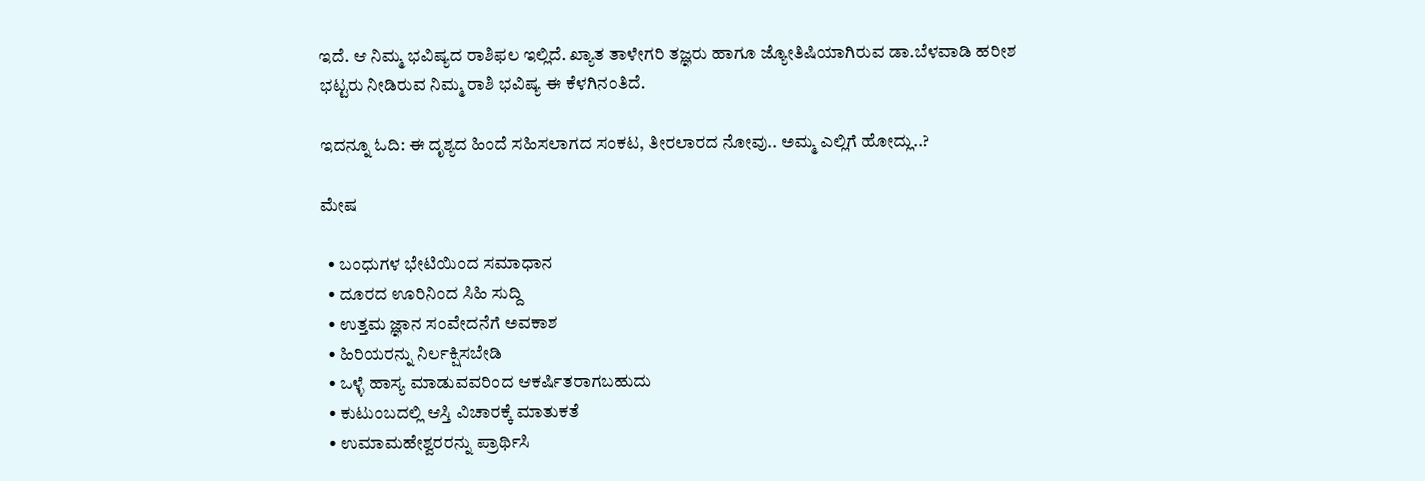ಇದೆ. ಆ ನಿಮ್ಮ ಭವಿಷ್ಯದ ರಾಶಿಫಲ ಇಲ್ಲಿದೆ. ಖ್ಯಾತ ತಾಳೇಗರಿ ತಜ್ಞರು ಹಾಗೂ ಜ್ಯೋತಿಷಿಯಾಗಿರುವ ಡಾ.ಬೆಳವಾಡಿ ಹರೀಶ ಭಟ್ಟರು ನೀಡಿರುವ ನಿಮ್ಮ ರಾಶಿ ಭವಿಷ್ಯ ಈ ಕೆಳಗಿನಂತಿದೆ.

ಇದನ್ನೂ ಓದಿ: ಈ ದೃಶ್ಯದ ಹಿಂದೆ ಸಹಿಸಲಾಗದ ಸಂಕಟ, ತೀರಲಾರದ ನೋವು.. ಅಮ್ಮ ಎಲ್ಲಿಗೆ ಹೋದ್ಲು..?

ಮೇಷ

  • ಬಂಧುಗಳ ಭೇಟಿಯಿಂದ ಸಮಾಧಾನ
  • ದೂರದ ಊರಿನಿಂದ ಸಿಹಿ ಸುದ್ದಿ
  • ಉತ್ತಮ ಜ್ಞಾನ ಸಂವೇದನೆಗೆ ಅವಕಾಶ
  • ಹಿರಿಯರನ್ನು ನಿರ್ಲಕ್ಷಿಸಬೇಡಿ
  • ಒಳ್ಳೆ ಹಾಸ್ಯ ಮಾಡುವವರಿಂದ ಆಕರ್ಷಿತರಾಗಬಹುದು
  • ಕುಟುಂಬದಲ್ಲಿ ಆಸ್ತಿ ವಿಚಾರಕ್ಕೆ ಮಾತುಕತೆ
  • ಉಮಾಮಹೇಶ್ವರರನ್ನು ಪ್ರಾರ್ಥಿಸಿ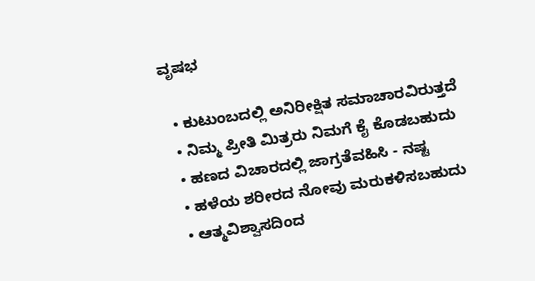ವೃಷಭ

  • ಕುಟುಂಬದಲ್ಲಿ ಅನಿರೀಕ್ಷಿತ ಸಮಾಚಾರವಿರುತ್ತದೆ
  • ನಿಮ್ಮ ಪ್ರೀತಿ ಮಿತ್ರರು ನಿಮಗೆ ಕೈ ಕೊಡಬಹುದು
  • ಹಣದ ವಿಚಾರದಲ್ಲಿ ಜಾಗ್ರತೆವಹಿಸಿ - ನಷ್ಟ
  • ಹಳೆಯ ಶರೀರದ ನೋವು ಮರುಕಳಿಸಬಹುದು
  • ಆತ್ಮವಿಶ್ವಾಸದಿಂದ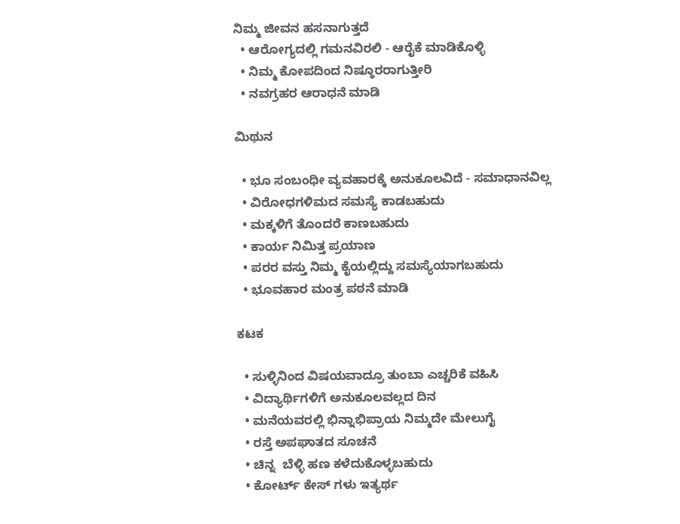ನಿಮ್ಮ ಜೀವನ ಹಸನಾಗುತ್ತದೆ
  • ಆರೋಗ್ಯದಲ್ಲಿ ಗಮನವಿರಲಿ - ಆರೈಕೆ ಮಾಡಿಕೊಳ್ಳಿ
  • ನಿಮ್ಮ ಕೋಪದಿಂದ ನಿಷ್ಠೂರರಾಗುತ್ತೀರಿ
  • ನವಗ್ರಹರ ಆರಾಧನೆ ಮಾಡಿ

ಮಿಥುನ

  • ಭೂ ಸಂಬಂಧೀ ವ್ಯವಹಾರಕ್ಕೆ ಅನುಕೂಲವಿದೆ - ಸಮಾಧಾನವಿಲ್ಲ
  • ವಿರೋಧಗಳಿಮದ ಸಮಸ್ಯೆ ಕಾಡಬಹುದು
  • ಮಕ್ಕಳಿಗೆ ತೊಂದರೆ ಕಾಣಬಹುದು
  • ಕಾರ್ಯ ನಿಮಿತ್ತ ಪ್ರಯಾಣ
  • ಪರರ ವಸ್ತು ನಿಮ್ಮ ಕೈಯಲ್ಲಿದ್ದು ಸಮಸ್ಯೆಯಾಗಬಹುದು
  • ಭೂವಹಾರ ಮಂತ್ರ ಪಠನೆ ಮಾಡಿ

ಕಟಕ

  • ಸುಳ್ಳಿನಿಂದ ವಿಷಯವಾದ್ರೂ ತುಂಬಾ ಎಚ್ಚರಿಕೆ ವಹಿಸಿ
  • ವಿದ್ಯಾರ್ಥಿಗಳಿಗೆ ಅನುಕೂಲವಲ್ಲದ ದಿನ
  • ಮನೆಯವರಲ್ಲಿ ಭಿನ್ನಾಭಿಪ್ರಾಯ ನಿಮ್ಮದೇ ಮೇಲುಗೈ
  • ರಸ್ತೆ ಅಪಘಾತದ ಸೂಚನೆ
  • ಚಿನ್ನ  ಬೆಳ್ಳಿ ಹಣ ಕಳೆದುಕೊಳ್ಳಬಹುದು
  • ಕೋರ್ಟ್ ಕೇಸ್ ಗಳು ಇತ್ಯರ್ಥ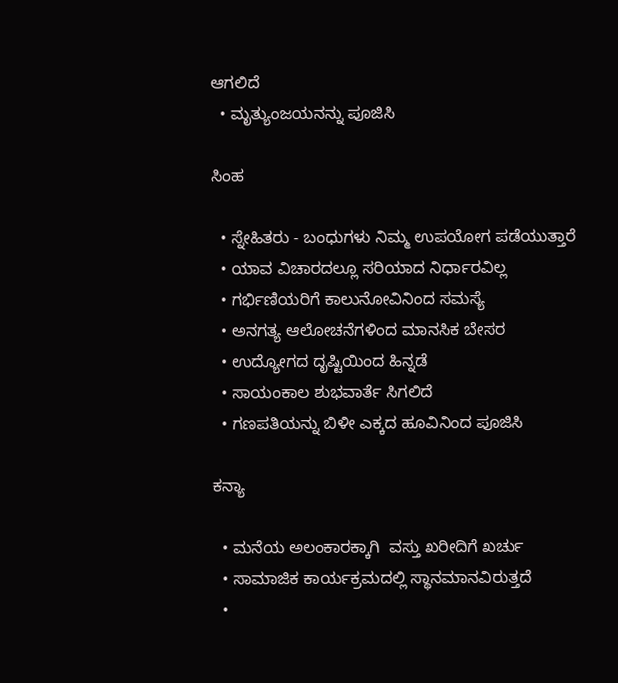ಆಗಲಿದೆ
  • ಮೃತ್ಯುಂಜಯನನ್ನು ಪೂಜಿಸಿ

ಸಿಂಹ

  • ಸ್ನೇಹಿತರು - ಬಂಧುಗಳು ನಿಮ್ಮ ಉಪಯೋಗ ಪಡೆಯುತ್ತಾರೆ
  • ಯಾವ ವಿಚಾರದಲ್ಲೂ ಸರಿಯಾದ ನಿರ್ಧಾರವಿಲ್ಲ
  • ಗರ್ಭಿಣಿಯರಿಗೆ ಕಾಲುನೋವಿನಿಂದ ಸಮಸ್ಯೆ
  • ಅನಗತ್ಯ ಆಲೋಚನೆಗಳಿಂದ ಮಾನಸಿಕ ಬೇಸರ
  • ಉದ್ಯೋಗದ ದೃಷ್ಟಿಯಿಂದ ಹಿನ್ನಡೆ
  • ಸಾಯಂಕಾಲ ಶುಭವಾರ್ತೆ ಸಿಗಲಿದೆ
  • ಗಣಪತಿಯನ್ನು ಬಿಳೀ ಎಕ್ಕದ ಹೂವಿನಿಂದ ಪೂಜಿಸಿ

ಕನ್ಯಾ

  • ಮನೆಯ ಅಲಂಕಾರಕ್ಕಾಗಿ  ವಸ್ತು ಖರೀದಿಗೆ ಖರ್ಚು
  • ಸಾಮಾಜಿಕ ಕಾರ್ಯಕ್ರಮದಲ್ಲಿ ಸ್ಥಾನಮಾನವಿರುತ್ತದೆ
  •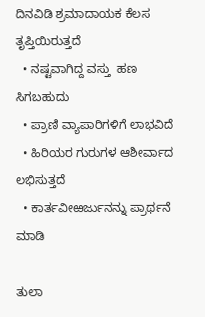ದಿನವಿಡಿ ಶ್ರಮಾದಾಯಕ ಕೆಲಸ ತೃಪ್ತಿಯಿರುತ್ತದೆ
  • ನಷ್ಟವಾಗಿದ್ದ ವಸ್ತು  ಹಣ ಸಿಗಬಹುದು
  • ಪ್ರಾಣಿ ವ್ಯಾಪಾರಿಗಳಿಗೆ ಲಾಭವಿದೆ
  • ಹಿರಿಯರ ಗುರುಗಳ ಆಶೀರ್ವಾದ ಲಭಿಸುತ್ತದೆ
  • ಕಾರ್ತವೀಱರ್ಜುನನ್ನು ಪ್ರಾರ್ಥನೆ  ಮಾಡಿ

ತುಲಾ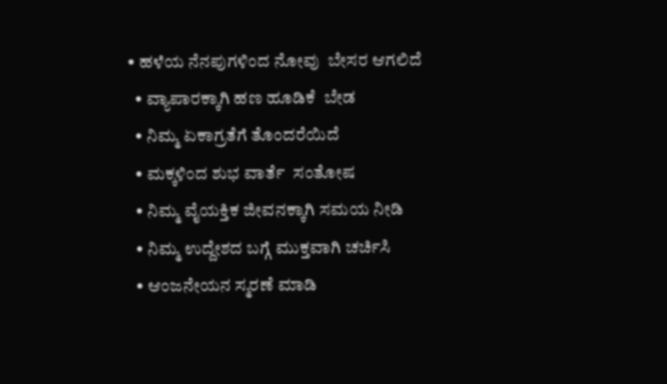• ಹಳೆಯ ನೆನಪುಗಳಿಂದ ನೋವು  ಬೇಸರ ಆಗಲಿದೆ
  • ವ್ಯಾಪಾರಕ್ಕಾಗಿ ಹಣ ಹೂಡಿಕೆ  ಬೇಡ
  • ನಿಮ್ಮ ಏಕಾಗ್ರತೆಗೆ ತೊಂದರೆಯಿದೆ
  • ಮಕ್ಕಳಿಂದ ಶುಭ ವಾರ್ತೆ  ಸಂತೋಷ
  • ನಿಮ್ಮ ವೈಯಕ್ತಿಕ ಜೀವನಕ್ಕಾಗಿ ಸಮಯ ನೀಡಿ
  • ನಿಮ್ಮ ಉದ್ದೇಶದ ಬಗ್ಗೆ ಮುಕ್ತವಾಗಿ ಚರ್ಚಿಸಿ
  • ಆಂಜನೇಯನ ಸ್ಮರಣೆ ಮಾಡಿ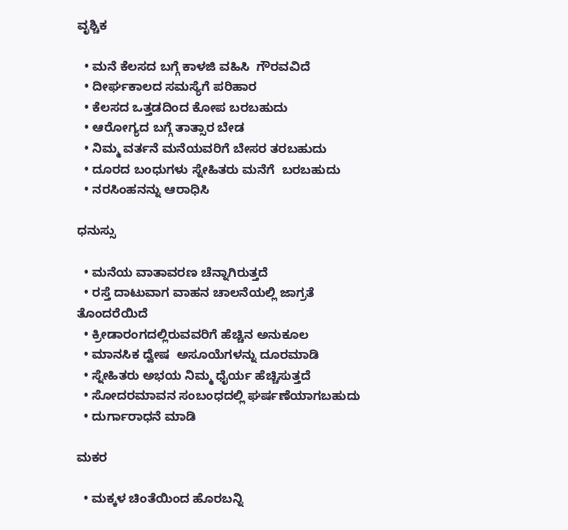ವೃಶ್ಚಿಕ

  • ಮನೆ ಕೆಲಸದ ಬಗ್ಗೆ ಕಾಳಜಿ ವಹಿಸಿ  ಗೌರವವಿದೆ
  • ದೀರ್ಘಕಾಲದ ಸಮಸ್ಯೆಗೆ ಪರಿಹಾರ
  • ಕೆಲಸದ ಒತ್ತಡದಿಂದ ಕೋಪ ಬರಬಹುದು
  • ಆರೋಗ್ಯದ ಬಗ್ಗೆ ತಾತ್ಸಾರ ಬೇಡ
  • ನಿಮ್ಮ ವರ್ತನೆ ಮನೆಯವರಿಗೆ ಬೇಸರ ತರಬಹುದು
  • ದೂರದ ಬಂಧುಗಳು ಸ್ನೇಹಿತರು ಮನೆಗೆ  ಬರಬಹುದು
  • ನರಸಿಂಹನನ್ನು ಆರಾಧಿಸಿ

ಧನುಸ್ಸು

  • ಮನೆಯ ವಾತಾವರಣ ಚೆನ್ನಾಗಿರುತ್ತದೆ
  • ರಸ್ತೆ ದಾಟುವಾಗ ವಾಹನ ಚಾಲನೆಯಲ್ಲಿ ಜಾಗ್ರತೆ  ತೊಂದರೆಯಿದೆ
  • ಕ್ರೀಡಾರಂಗದಲ್ಲಿರುವವರಿಗೆ ಹೆಚ್ಚಿನ ಅನುಕೂಲ
  • ಮಾನಸಿಕ ದ್ವೇಷ  ಅಸೂಯೆಗಳನ್ನು ದೂರಮಾಡಿ
  • ಸ್ನೇಹಿತರು ಅಭಯ ನಿಮ್ಮ ಧೈರ್ಯ ಹೆಚ್ಚಿಸುತ್ತದೆ
  • ಸೋದರಮಾವನ ಸಂಬಂಧದಲ್ಲಿ ಘರ್ಷಣೆಯಾಗಬಹುದು
  • ದುರ್ಗಾರಾಧನೆ ಮಾಡಿ

ಮಕರ

  • ಮಕ್ಕಳ ಚಿಂತೆಯಿಂದ ಹೊರಬನ್ನಿ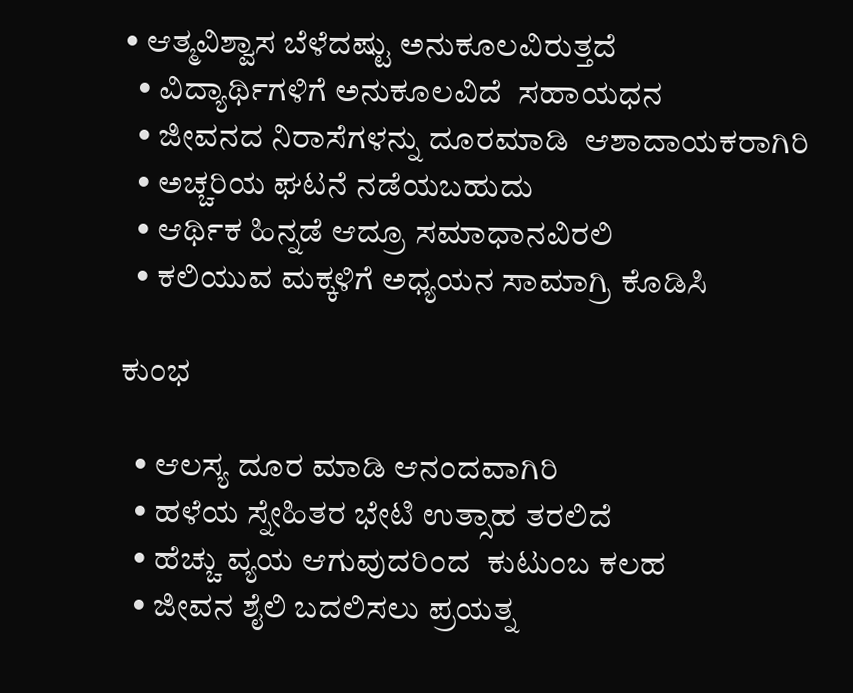• ಆತ್ಮವಿಶ್ವಾಸ ಬೆಳೆದಷ್ಟು ಅನುಕೂಲವಿರುತ್ತದೆ
  • ವಿದ್ಯಾರ್ಥಿಗಳಿಗೆ ಅನುಕೂಲವಿದೆ  ಸಹಾಯಧನ
  • ಜೀವನದ ನಿರಾಸೆಗಳನ್ನು ದೂರಮಾಡಿ  ಆಶಾದಾಯಕರಾಗಿರಿ
  • ಅಚ್ಚರಿಯ ಘಟನೆ ನಡೆಯಬಹುದು
  • ಆರ್ಥಿಕ ಹಿನ್ನಡೆ ಆದ್ರೂ ಸಮಾಧಾನವಿರಲಿ
  • ಕಲಿಯುವ ಮಕ್ಕಳಿಗೆ ಅಧ್ಯಯನ ಸಾಮಾಗ್ರಿ ಕೊಡಿಸಿ

ಕುಂಭ

  • ಆಲಸ್ಯ ದೂರ ಮಾಡಿ ಆನಂದವಾಗಿರಿ
  • ಹಳೆಯ ಸ್ನೇಹಿತರ ಭೇಟಿ ಉತ್ಸಾಹ ತರಲಿದೆ
  • ಹೆಚ್ಚು ವ್ಯಯ ಆಗುವುದರಿಂದ  ಕುಟುಂಬ ಕಲಹ
  • ಜೀವನ ಶೈಲಿ ಬದಲಿಸಲು ಪ್ರಯತ್ನ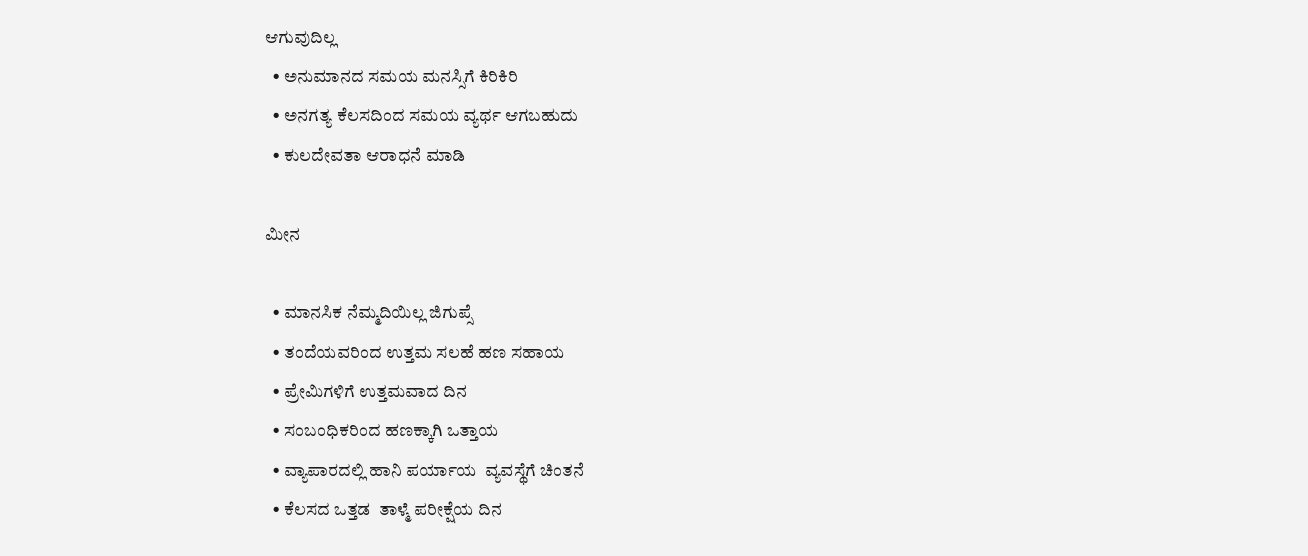ಆಗುವುದಿಲ್ಲ
  • ಅನುಮಾನದ ಸಮಯ ಮನಸ್ಸಿಗೆ ಕಿರಿಕಿರಿ
  • ಅನಗತ್ಯ ಕೆಲಸದಿಂದ ಸಮಯ ವ್ಯರ್ಥ ಆಗಬಹುದು
  • ಕುಲದೇವತಾ ಆರಾಧನೆ ಮಾಡಿ

ಮೀನ

  • ಮಾನಸಿಕ ನೆಮ್ಮದಿಯಿಲ್ಲ ಜಿಗುಪ್ಸೆ
  • ತಂದೆಯವರಿಂದ ಉತ್ತಮ ಸಲಹೆ ಹಣ ಸಹಾಯ
  • ಪ್ರೇಮಿಗಳಿಗೆ ಉತ್ತಮವಾದ ದಿನ
  • ಸಂಬಂಧಿಕರಿಂದ ಹಣಕ್ಕಾಗಿ ಒತ್ತಾಯ
  • ವ್ಯಾಪಾರದಲ್ಲಿ ಹಾನಿ ಪರ್ಯಾಯ  ವ್ಯವಸ್ಥೆಗೆ ಚಿಂತನೆ
  • ಕೆಲಸದ ಒತ್ತಡ  ತಾಳ್ಮೆ ಪರೀಕ್ಷೆಯ ದಿನ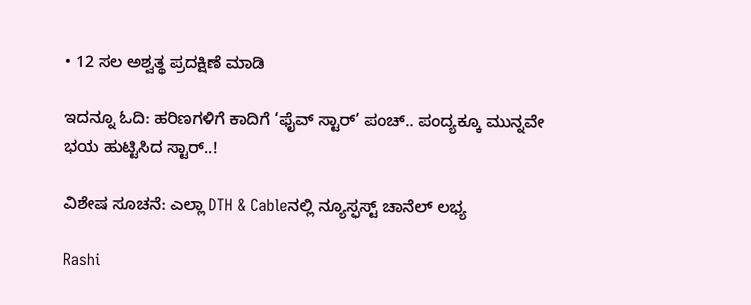• 12 ಸಲ ಅಶ್ವತ್ಥ ಪ್ರದಕ್ಷಿಣೆ ಮಾಡಿ

ಇದನ್ನೂ ಓದಿ: ಹರಿಣಗಳಿಗೆ ಕಾದಿಗೆ ‘ಫೈವ್ ಸ್ಟಾರ್’ ಪಂಚ್.. ಪಂದ್ಯಕ್ಕೂ ಮುನ್ನವೇ ಭಯ ಹುಟ್ಟಿಸಿದ ಸ್ಟಾರ್..!

ವಿಶೇಷ ಸೂಚನೆ: ಎಲ್ಲಾ DTH & Cableನಲ್ಲಿ ನ್ಯೂಸ್ಫಸ್ಟ್ ಚಾನೆಲ್ ಲಭ್ಯ

Rashi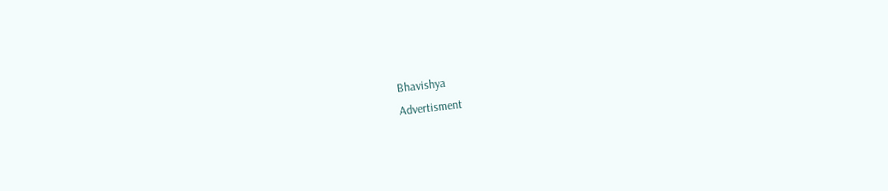Bhavishya
Advertisment